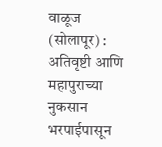वाळूज (सोलापूर) : अतिवृष्टी आणि महापुराच्या नुकसान भरपाईपासून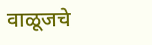वाळूजचे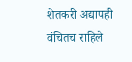शेतकरी अद्यापही वंचितच राहिले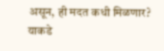असून, ही मदत कधी मिळणार? याकडे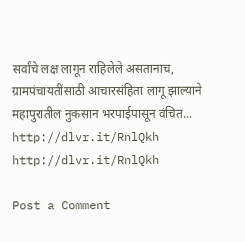सर्वांचे लक्ष लागून राहिलेले असतानाच, ग्रामपंचायतींसाठी आचारसंहिता लागू झाल्याने महापुरातील नुकसान भरपाईपासून वंचित...
http://dlvr.it/RnlQkh
http://dlvr.it/RnlQkh

Post a Comment